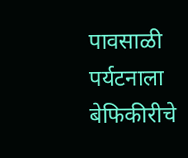पावसाळी पर्यटनाला बेफिकीरीचे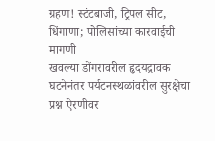ग्रहण! स्टंटबाजी, ट्रिपल सीट, धिंगाणा; पोलिसांच्या कारवाईची मागणी
खवल्या डोंगरावरील हृदयद्रावक घटनेनंतर पर्यटनस्थळांवरील सुरक्षेचा प्रश्न ऐरणीवर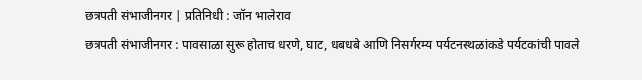छत्रपती संभाजीनगर | प्रतिनिधी : जॉन भालेराव
छत्रपती संभाजीनगर : पावसाळा सुरू होताच धरणे, घाट, धबधबे आणि निसर्गरम्य पर्यटनस्थळांकडे पर्यटकांची पावले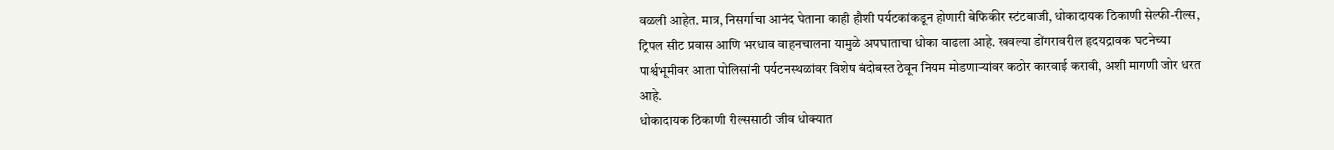वळली आहेत. मात्र, निसर्गाचा आनंद घेताना काही हौशी पर्यटकांकडून होणारी बेफिकीर स्टंटबाजी, धोकादायक ठिकाणी सेल्फी-रील्स, ट्रिपल सीट प्रवास आणि भरधाव वाहनचालना यामुळे अपघाताचा धोका वाढला आहे. खवल्या डोंगरावरील हृदयद्रावक घटनेच्या पार्श्वभूमीवर आता पोलिसांनी पर्यटनस्थळांवर विशेष बंदोबस्त ठेवून नियम मोडणाऱ्यांवर कठोर कारवाई करावी, अशी मागणी जोर धरत आहे.
धोकादायक ठिकाणी रील्ससाठी जीव धोक्यात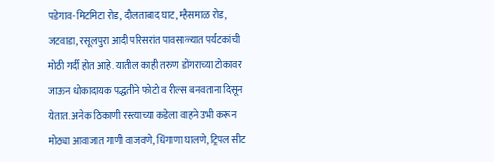पडेगाव-मिटमिटा रोड, दौलताबाद घाट, म्हैसमाळ रोड, जटवाडा, रसूलपुरा आदी परिसरांत पावसाळ्यात पर्यटकांची मोठी गर्दी होत आहे. यातील काही तरुण डोंगराच्या टोकावर जाऊन धोकादायक पद्धतीने फोटो व रील्स बनवताना दिसून येतात. अनेक ठिकाणी रस्त्याच्या कडेला वाहने उभी करून मोठ्या आवाजात गाणी वाजवणे, धिंगाणा घालणे, ट्रिपल सीट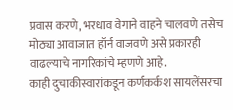प्रवास करणे, भरधाव वेगाने वाहने चालवणे तसेच मोठ्या आवाजात हॉर्न वाजवणे असे प्रकारही वाढल्याचे नागरिकांचे म्हणणे आहे.
काही दुचाकीस्वारांकडून कर्णकर्कश सायलेंसरचा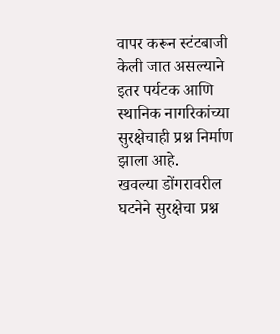वापर करून स्टंटबाजी केली जात असल्याने इतर पर्यटक आणि स्थानिक नागरिकांच्या सुरक्षेचाही प्रश्न निर्माण झाला आहे.
खवल्या डोंगरावरील घटनेने सुरक्षेचा प्रश्न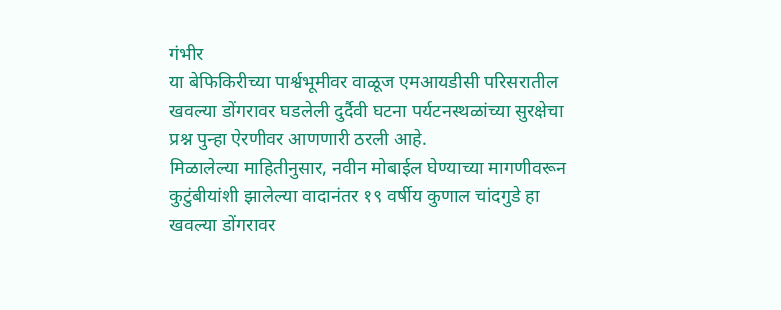गंभीर
या बेफिकिरीच्या पार्श्वभूमीवर वाळूज एमआयडीसी परिसरातील खवल्या डोंगरावर घडलेली दुर्दैवी घटना पर्यटनस्थळांच्या सुरक्षेचा प्रश्न पुन्हा ऐरणीवर आणणारी ठरली आहे.
मिळालेल्या माहितीनुसार, नवीन मोबाईल घेण्याच्या मागणीवरून कुटुंबीयांशी झालेल्या वादानंतर १९ वर्षीय कुणाल चांदगुडे हा खवल्या डोंगरावर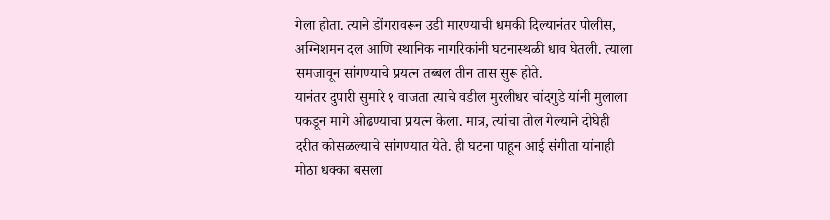गेला होता. त्याने डोंगरावरून उडी मारण्याची धमकी दिल्यानंतर पोलीस, अग्निशमन दल आणि स्थानिक नागरिकांनी घटनास्थळी धाव घेतली. त्याला समजावून सांगण्याचे प्रयत्न तब्बल तीन तास सुरू होते.
यानंतर दुपारी सुमारे १ वाजता त्याचे वडील मुरलीधर चांदगुडे यांनी मुलाला पकडून मागे ओढण्याचा प्रयत्न केला. मात्र, त्यांचा तोल गेल्याने दोघेही दरीत कोसळल्याचे सांगण्यात येते. ही घटना पाहून आई संगीता यांनाही मोठा धक्का बसला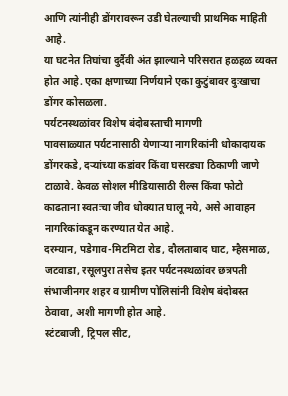आणि त्यांनीही डोंगरावरून उडी घेतल्याची प्राथमिक माहिती आहे.
या घटनेत तिघांचा दुर्दैवी अंत झाल्याने परिसरात हळहळ व्यक्त होत आहे. एका क्षणाच्या निर्णयाने एका कुटुंबावर दुःखाचा डोंगर कोसळला.
पर्यटनस्थळांवर विशेष बंदोबस्ताची मागणी
पावसाळ्यात पर्यटनासाठी येणाऱ्या नागरिकांनी धोकादायक डोंगरकडे, दऱ्यांच्या कडांवर किंवा घसरड्या ठिकाणी जाणे टाळावे. केवळ सोशल मीडियासाठी रील्स किंवा फोटो काढताना स्वतःचा जीव धोक्यात घालू नये, असे आवाहन नागरिकांकडून करण्यात येत आहे.
दरम्यान, पडेगाव-मिटमिटा रोड, दौलताबाद घाट, म्हैसमाळ, जटवाडा, रसूलपुरा तसेच इतर पर्यटनस्थळांवर छत्रपती संभाजीनगर शहर व ग्रामीण पोलिसांनी विशेष बंदोबस्त ठेवावा, अशी मागणी होत आहे.
स्टंटबाजी, ट्रिपल सीट,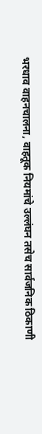भरधाव वाहनचालना, वाहतूक नियमांचे उल्लंघन तसेच सार्वजनिक ठिकाणी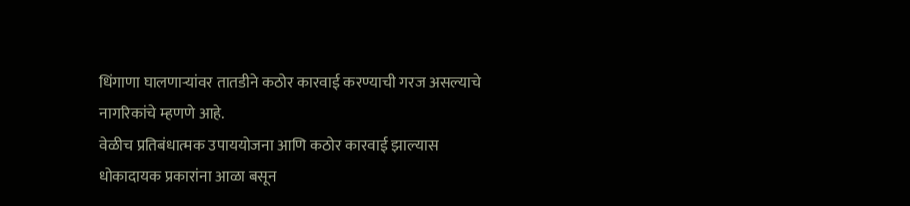धिंगाणा घालणाऱ्यांवर तातडीने कठोर कारवाई करण्याची गरज असल्याचे नागरिकांचे म्हणणे आहे.
वेळीच प्रतिबंधात्मक उपाययोजना आणि कठोर कारवाई झाल्यास धोकादायक प्रकारांना आळा बसून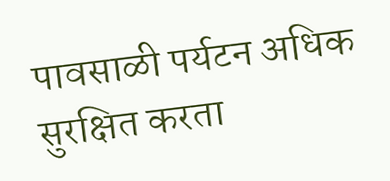पावसाळी पर्यटन अधिक सुरक्षित करता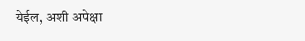येईल, अशी अपेक्षा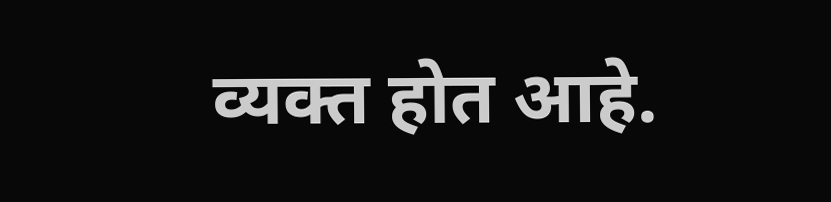व्यक्त होत आहे.